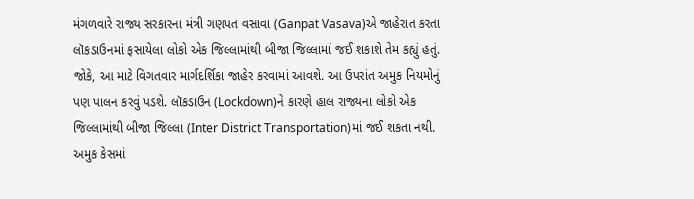મંગળવારે રાજ્ય સરકારના મંત્રી ગણપત વસાવા (Ganpat Vasava)એ જાહેરાત કરતા લૉકડાઉનમાં ફસાયેલા લોકો એક જિલ્લામાંથી બીજા જિલ્લામાં જઈ શકાશે તેમ કહ્યું હતું. જોકે, આ માટે વિગતવાર માર્ગદર્શિકા જાહેર કરવામાં આવશે. આ ઉપરાંત અમુક નિયમોનું પણ પાલન કરવું પડશે. લૉકડાઉન (Lockdown)ને કારણે હાલ રાજ્યના લોકો એક જિલ્લામાંથી બીજા જિલ્લા (Inter District Transportation)માં જઈ શકતા નથી. અમુક કેસમાં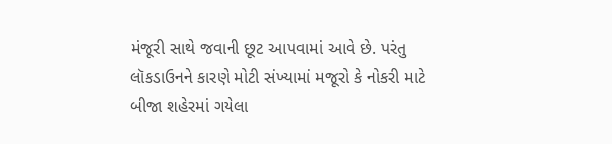મંજૂરી સાથે જવાની છૂટ આપવામાં આવે છે. પરંતુ લૉકડાઉનને કારણે મોટી સંખ્યામાં મજૂરો કે નોકરી માટે બીજા શહેરમાં ગયેલા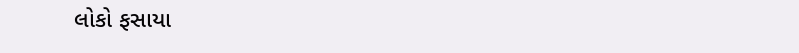લોકો ફસાયા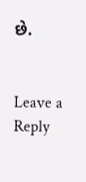છે.


Leave a Reply